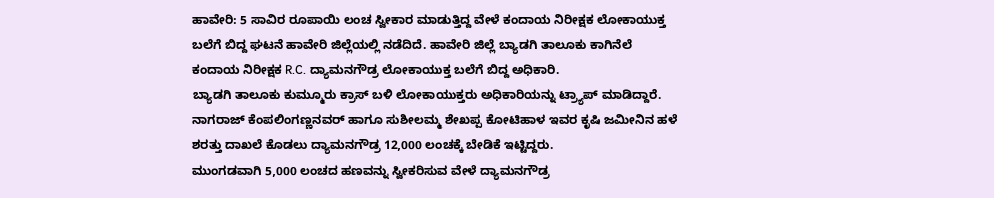ಹಾವೇರಿ: 5 ಸಾವಿರ ರೂಪಾಯಿ ಲಂಚ ಸ್ವೀಕಾರ ಮಾಡುತ್ತಿದ್ದ ವೇಳೆ ಕಂದಾಯ ನಿರೀಕ್ಷಕ ಲೋಕಾಯುಕ್ತ ಬಲೆಗೆ ಬಿದ್ದ ಘಟನೆ ಹಾವೇರಿ ಜಿಲ್ಲೆಯಲ್ಲಿ ನಡೆದಿದೆ. ಹಾವೇರಿ ಜಿಲ್ಲೆ ಬ್ಯಾಡಗಿ ತಾಲೂಕು ಕಾಗಿನೆಲೆ ಕಂದಾಯ ನಿರೀಕ್ಷಕ R.C. ದ್ಯಾಮನಗೌಡ್ರ ಲೋಕಾಯುಕ್ತ ಬಲೆಗೆ ಬಿದ್ದ ಅಧಿಕಾರಿ.
ಬ್ಯಾಡಗಿ ತಾಲೂಕು ಕುಮ್ಮೂರು ಕ್ರಾಸ್ ಬಳಿ ಲೋಕಾಯುಕ್ತರು ಅಧಿಕಾರಿಯನ್ನು ಟ್ರ್ಯಾಪ್ ಮಾಡಿದ್ದಾರೆ. ನಾಗರಾಜ್ ಕೆಂಪಲಿಂಗಣ್ಣನವರ್ ಹಾಗೂ ಸುಶೀಲಮ್ಮ ಶೇಖಪ್ಪ ಕೋಟಿಹಾಳ ಇವರ ಕೃಷಿ ಜಮೀನಿನ ಹಳೆ ಶರತ್ತು ದಾಖಲೆ ಕೊಡಲು ದ್ಯಾಮನಗೌಡ್ರ 12,000 ಲಂಚಕ್ಕೆ ಬೇಡಿಕೆ ಇಟ್ಟಿದ್ದರು.
ಮುಂಗಡವಾಗಿ 5,000 ಲಂಚದ ಹಣವನ್ನು ಸ್ವೀಕರಿಸುವ ವೇಳೆ ದ್ಯಾಮನಗೌಡ್ರ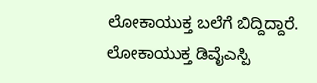ಲೋಕಾಯುಕ್ತ ಬಲೆಗೆ ಬಿದ್ದಿದ್ದಾರೆ. ಲೋಕಾಯುಕ್ತ ಡಿವೈಎಸ್ಪಿ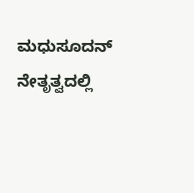ಮಧುಸೂದನ್ ನೇತೃತ್ವದಲ್ಲಿ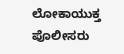ಲೋಕಾಯುಕ್ತ ಪೊಲೀಸರು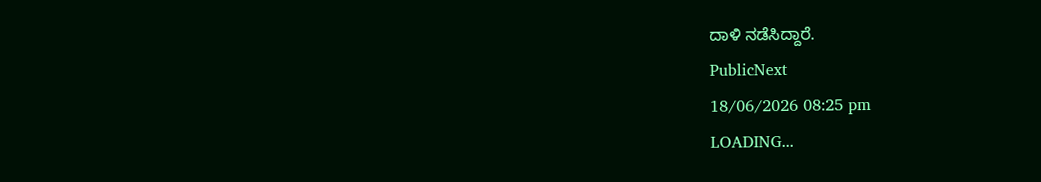ದಾಳಿ ನಡೆಸಿದ್ದಾರೆ.
PublicNext
18/06/2026 08:25 pm
LOADING...